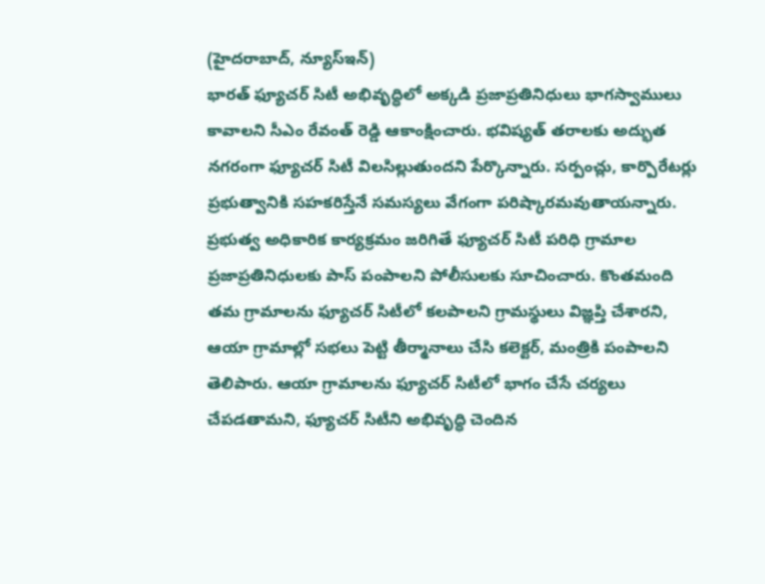(హైదరాబాద్, న్యూస్ఇన్)
భారత్ ఫ్యూచర్ సిటీ అభివృద్ధిలో అక్కడి ప్రజాప్రతినిధులు భాగస్వాములు కావాలని సీఎం రేవంత్ రెడ్డి ఆకాంక్షించారు. భవిష్యత్ తరాలకు అద్భుత నగరంగా ఫ్యూచర్ సిటీ విలసిల్లుతుందని పేర్కొన్నారు. సర్పంచ్లు, కార్పొరేటర్లు ప్రభుత్వానికి సహకరిస్తేనే సమస్యలు వేగంగా పరిష్కారమవుతాయన్నారు. ప్రభుత్వ అధికారిక కార్యక్రమం జరిగితే ఫ్యూచర్ సిటీ పరిధి గ్రామాల ప్రజాప్రతినిధులకు పాస్ పంపాలని పోలీసులకు సూచించారు. కొంతమంది తమ గ్రామాలను ఫ్యూచర్ సిటీలో కలపాలని గ్రామస్థులు విజ్ఞప్తి చేశారని, ఆయా గ్రామాల్లో సభలు పెట్టి తీర్మానాలు చేసి కలెక్టర్, మంత్రికి పంపాలని తెలిపారు. ఆయా గ్రామాలను ఫ్యూచర్ సిటీలో భాగం చేసే చర్యలు చేపడతామని, ఫ్యూచర్ సిటీని అభివృద్ధి చెందిన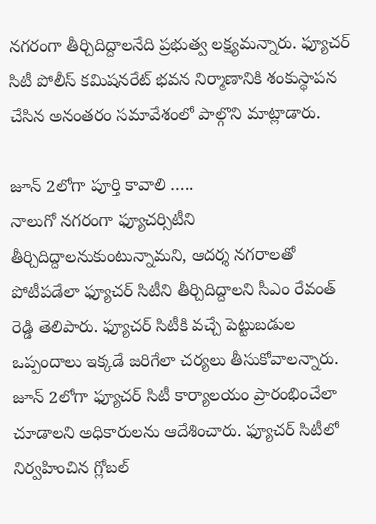నగరంగా తీర్చిదిద్దాలనేది ప్రభుత్వ లక్ష్యమన్నారు. ఫ్యూచర్ సిటీ పోలీస్ కమిషనరేట్ భవన నిర్మాణానికి శంకుస్థాపన చేసిన అనంతరం సమావేశంలో పాల్గొని మాట్లాడారు.

జూన్ 2లోగా పూర్తి కావాలి …..
నాలుగో నగరంగా ఫ్యూచర్సిటీని తీర్చిదిద్దాలనుకుంటున్నామని, ఆదర్శ నగరాలతో పోటీపడేలా ఫ్యూచర్ సిటీని తీర్చిదిద్దాలని సీఎం రేవంత్ రెడ్డి తెలిపారు. ఫ్యూచర్ సిటీకి వచ్చే పెట్టుబడుల ఒప్పందాలు ఇక్కడే జరిగేలా చర్యలు తీసుకోవాలన్నారు. జూన్ 2లోగా ఫ్యూచర్ సిటీ కార్యాలయం ప్రారంభించేలా చూడాలని అధికారులను ఆదేశించారు. ఫ్యూచర్ సిటీలో నిర్వహించిన గ్లోబల్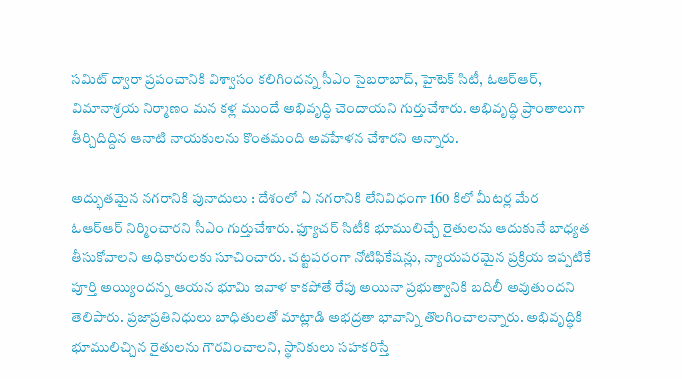సమిట్ ద్వారా ప్రపంచానికి విశ్వాసం కలిగిందన్న సీఎం సైబరాబాద్, హైటెక్ సిటీ, ఓఆర్ఆర్, విమానాశ్రయ నిర్మాణం మన కళ్ల ముందే అభివృద్ధి చెందాయని గుర్తుచేశారు. అభివృద్ధి ప్రాంతాలుగా తీర్చిదిద్దిన ఆనాటి నాయకులను కొంతమంది అవహేళన చేశారని అన్నారు.

అద్భుతమైన నగరానికి పునాదులు : దేశంలో ఏ నగరానికి లేనివిధంగా 160 కిలో మీటర్ల మేర ఓఆర్ఆర్ నిర్మించారని సీఎం గుర్తుచేశారు. ఫ్యూచర్ సిటీకి భూములిచ్చే రైతులను ఆదుకునే బాధ్యత తీసుకోవాలని అధికారులకు సూచించారు. చట్టపరంగా నోటిఫికేషన్లు, న్యాయపరమైన ప్రక్రియ ఇప్పటికే పూర్తి అయ్యిందన్న ఆయన భూమి ఇవాళ కాకపోతే రేపు అయినా ప్రభుత్వానికి బదిలీ అవుతుందని తెలిపారు. ప్రజాప్రతినిధులు బాధితులతో మాట్లాడి అభద్రతా భావాన్ని తొలగించాలన్నారు. అభివృద్ధికి భూములిచ్చిన రైతులను గౌరవించాలని, స్థానికులు సహకరిస్తే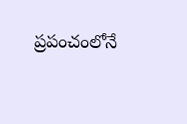ప్రపంచంలోనే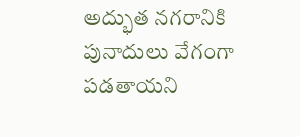అద్భుత నగరానికి పునాదులు వేగంగా పడతాయని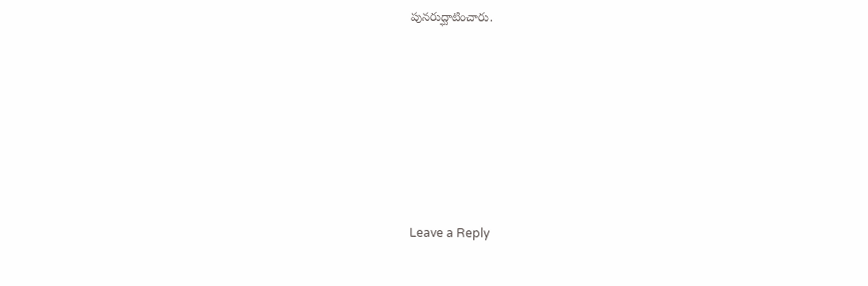పునరుద్ఘాటించారు.











Leave a Reply